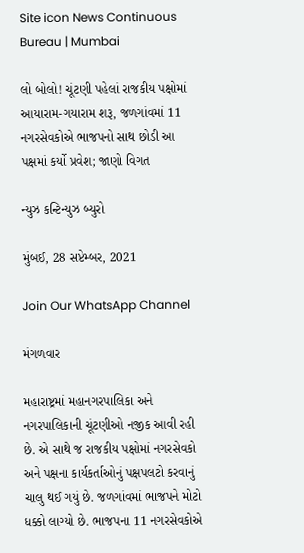Site icon News Continuous Bureau | Mumbai

લો બોલો! ચૂંટણી પહેલાં રાજકીય પક્ષોમાં આયારામ-ગયારામ શરૂ, જળગાંવમાં 11 નગરસેવકોએ ભાજપનો સાથ છોડી આ પક્ષમાં કર્યો પ્રવેશ; જાણો વિગત

ન્યુઝ કન્ટિન્યુઝ બ્યુરો

મુંબઈ, 28 સપ્ટેમ્બર, 2021

Join Our WhatsApp Channel

મંગળવાર

મહારાષ્ટ્રમાં મહાનગરપાલિકા અને નગરપાલિકાની ચૂંટણીઓ નજીક આવી રહી છે. એ સાથે જ રાજકીય પક્ષોમાં નગરસેવકો અને પક્ષના કાર્યકર્તાઓનું પક્ષપલટો કરવાનું ચાલુ થઈ ગયું છે. જળગાંવમાં ભાજપને મોટો ધક્કો લાગ્યો છે. ભાજપના 11 નગરસેવકોએ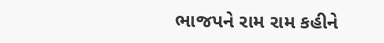ભાજપને રામ રામ કહીને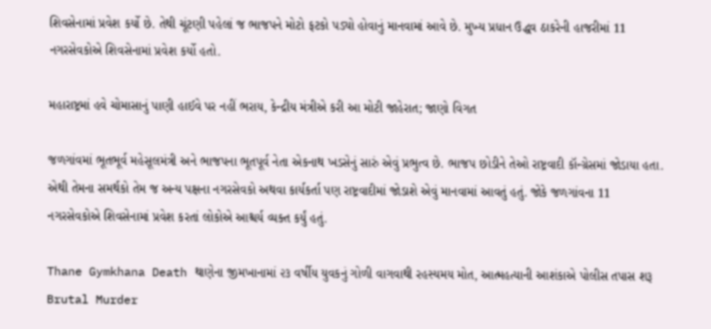શિવસેનામાં પ્રવેશ કર્યો છે. તેથી ચૂંટણી પહેલાં જ ભાજપને મોટો ફટકો પડ્યો હોવાનું માનવામાં આવે છે. મુખ્ય પ્રધાન ઉદ્ધવ ઠાકરેની હાજરીમાં 11 નગરસેવકોએ શિવસેનામાં પ્રવેશ કર્યો હતો.

મહારાષ્ટ્રમાં હવે ચોમાસાનું પાણી હાઈવે પર નહીં ભરાય, કેન્દ્રીય મંત્રીએ કરી આ મોટી જાહેરાત; જાણો વિગત

જળગાંવમાં ભૂતભૂર્વ મહેસૂલમંત્રી અને ભાજપના ભૂતપૂર્વ નેતા એકનાથ ખડસેનું સારું એવું પ્રભુત્વ છે. ભાજપ છોડીને તેઓ રાષ્ટ્રવાદી કૉન્ગ્રેસમાં જોડાયા હતા. એથી તેમના સમર્થકો તેમ જ અન્ય પક્ષના નગરસેવકો અથવા કાર્યકર્તા પણ રાષ્ટ્રવાદીમાં જોડાશે એવું માનવામાં આવતું હતું. જોકે જળગાંવના 11 નગરસેવકોએ શિવસેનામાં પ્રવેશ કરતાં લોકોએ આશ્ચર્ય વ્યક્ત કર્યું હતું.

Thane Gymkhana Death થાણેના જીમખાનામાં ૨૩ વર્ષીય યુવકનું ગોળી વાગવાથી રહસ્યમય મોત, આત્મહત્યાની આશંકાએ પોલીસ તપાસ શરૂ
Brutal Murder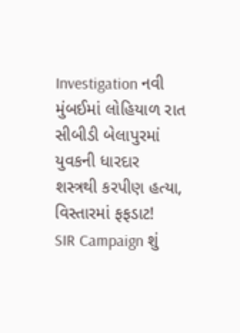Investigation નવી મુંબઈમાં લોહિયાળ રાત સીબીડી બેલાપુરમાં યુવકની ધારદાર શસ્ત્રથી કરપીણ હત્યા, વિસ્તારમાં ફફડાટ!
SIR Campaign શું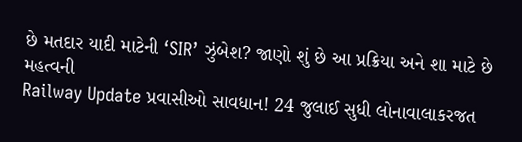છે મતદાર યાદી માટેની ‘SIR’ ઝુંબેશ? જાણો શું છે આ પ્રક્રિયા અને શા માટે છે મહત્વની
Railway Update પ્રવાસીઓ સાવધાન! 24 જુલાઈ સુધી લોનાવાલાકરજત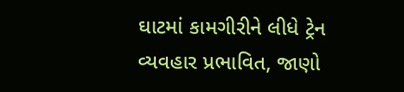ઘાટમાં કામગીરીને લીધે ટ્રેન વ્યવહાર પ્રભાવિત, જાણો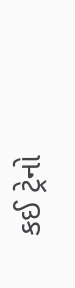કઈ ટ્રેનો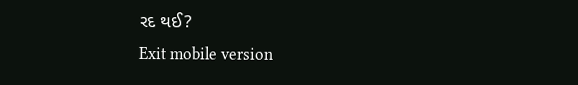રદ થઈ?
Exit mobile version